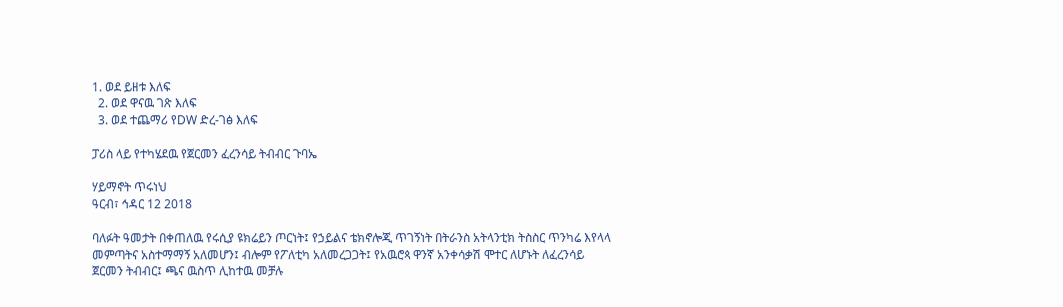1. ወደ ይዘቱ እለፍ
  2. ወደ ዋናዉ ገጽ እለፍ
  3. ወደ ተጨማሪ የDW ድረ-ገፅ እለፍ

ፓሪስ ላይ የተካሄደዉ የጀርመን ፈረንሳይ ትብብር ጉባኤ

ሃይማኖት ጥሩነህ
ዓርብ፣ ኅዳር 12 2018

ባለፉት ዓመታት በቀጠለዉ የሩሲያ ዩክሬይን ጦርነት፤ የኃይልና ቴክኖሎጂ ጥገኝነት በትራንስ አትላንቲክ ትስስር ጥንካሬ እየላላ መምጣትና አስተማማኝ አለመሆን፤ ብሎም የፖለቲካ አለመረጋጋት፤ የአዉሮጳ ዋንኛ አንቀሳቃሽ ሞተር ለሆኑት ለፈረንሳይ ጀርመን ትብብር፤ ጫና ዉስጥ ሊከተዉ መቻሉ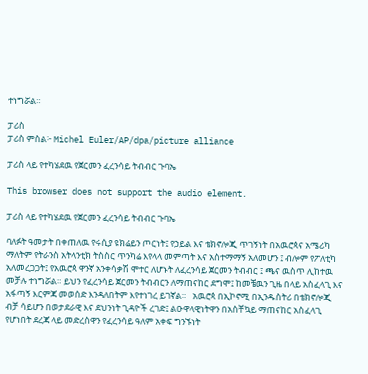ተነግሯል።

ፓሪስ
ፓሪስ ምስል፦ Michel Euler/AP/dpa/picture alliance

ፓሪስ ላይ የተካሄደዉ የጀርመን ፈረንሳይ ትብብር ጉባኤ

This browser does not support the audio element.

ፓሪስ ላይ የተካሄደዉ የጀርመን ፈረንሳይ ትብብር ጉባኤ

ባለፉት ዓመታት በቀጠለዉ የሩሲያ ዩክሬይን ጦርነት፤ የኃይል እና ቴክኖሎጂ ጥገኝነት በአዉሮጳና አሜሪካ ማለትም የትራንስ አትላንቲክ ትስስር ጥንካሬ እየላላ መምጣት እና አስተማማኝ አለመሆን ፤ ብሎም የፖለቲካ አለመረጋጋት፤ የአዉሮጳ ዋንኛ አንቀሳቃሽ ሞተር ለሆኑት ለፈረንሳይ ጀርመን ትብብር ፤ ጫና ዉስጥ ሊከተዉ መቻሉ ተነግሯል። ይህን የፈረንሳይ ጀርመን ትብብርን ለማጠናከር ደግሞ፤ ከመቼዉን ጊዜ በላይ አስፈላጊ እና አፋጣኝ እርምጃ መወሰድ እንዳለበትም እየተነገረ ይገኛል።   አዉሮጳ በኢኮኖሚ በኢንዱስትሪ በቴክኖሎጂ ብቻ ሳይሆን በወታደራዊ እና ደህንነት ጊዳዮች ረገድ፤ ልዑዋላዊነትዋን በአስቸኳይ ማጠናከር አስፈላጊ የሆነበት ደረጃ ላይ መድረስዋን የፈረንሳይ ዓለም አቀፍ ግንኙነት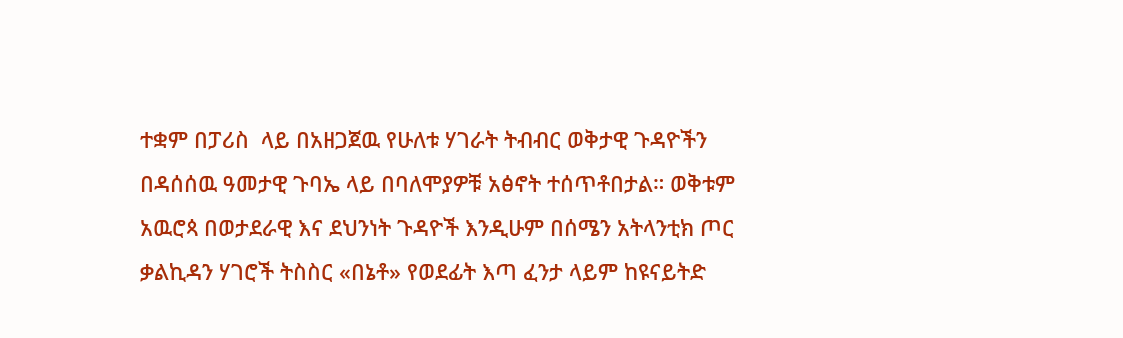ተቋም በፓሪስ  ላይ በአዘጋጀዉ የሁለቱ ሃገራት ትብብር ወቅታዊ ጉዳዮችን በዳሰሰዉ ዓመታዊ ጉባኤ ላይ በባለሞያዎቹ አፅኖት ተሰጥቶበታል። ወቅቱም አዉሮጳ በወታደራዊ እና ደህንነት ጉዳዮች እንዲሁም በሰሜን አትላንቲክ ጦር ቃልኪዳን ሃገሮች ትስስር «በኔቶ» የወደፊት እጣ ፈንታ ላይም ከዩናይትድ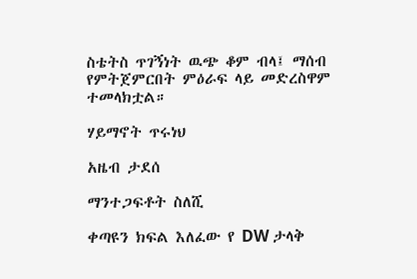ስቴትስ ጥገኝነት ዉጭ ቆም ብላ፤ ማሰብ የምትጀምርበት ምዕራፍ ላይ መድረስዋም ተመላክቷል።

ሃይማኖት ጥሩነህ

አዜብ ታደሰ

ማንተጋፍቶት ስለሺ

ቀጣዩን ክፍል እለፈው የ DW ታላቅ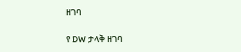ዘገባ

የ DW ታላቅ ዘገባ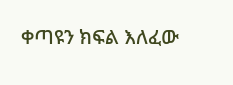ቀጣዩን ክፍል እለፈው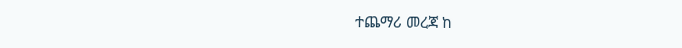ተጨማሪ መረጃ ከ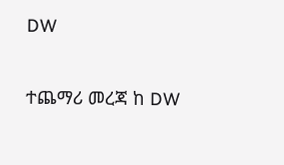DW

ተጨማሪ መረጃ ከ DW